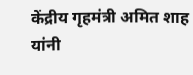केंद्रीय गृहमंत्री अमित शाह यांनी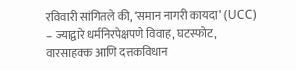रविवारी सांगितले की, ‘समान नागरी कायदा’ (UCC) – ज्याद्वारे धर्मनिरपेक्षपणे विवाह, घटस्फोट, वारसाहक्क आणि दत्तकविधान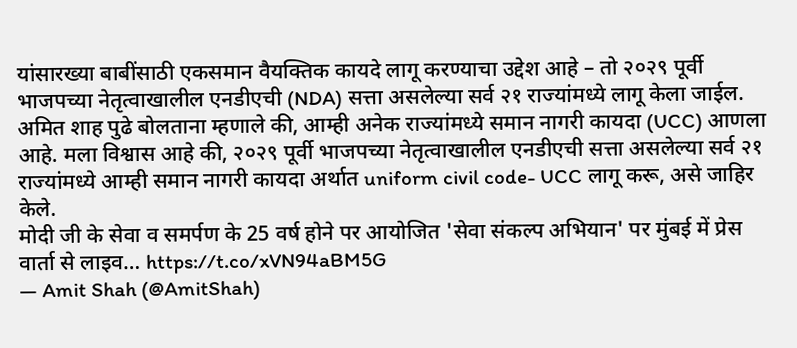यांसारख्या बाबींसाठी एकसमान वैयक्तिक कायदे लागू करण्याचा उद्देश आहे – तो २०२९ पूर्वी भाजपच्या नेतृत्वाखालील एनडीएची (NDA) सत्ता असलेल्या सर्व २१ राज्यांमध्ये लागू केला जाईल.
अमित शाह पुढे बोलताना म्हणाले की, आम्ही अनेक राज्यांमध्ये समान नागरी कायदा (UCC) आणला आहे. मला विश्वास आहे की, २०२९ पूर्वी भाजपच्या नेतृत्वाखालील एनडीएची सत्ता असलेल्या सर्व २१ राज्यांमध्ये आम्ही समान नागरी कायदा अर्थात uniform civil code- UCC लागू करू, असे जाहिर केले.
मोदी जी के सेवा व समर्पण के 25 वर्ष होने पर आयोजित 'सेवा संकल्प अभियान' पर मुंबई में प्रेस वार्ता से लाइव… https://t.co/xVN94aBM5G
— Amit Shah (@AmitShah)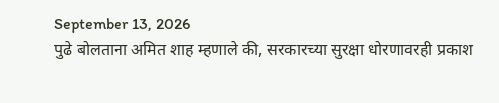September 13, 2026
पुढे बोलताना अमित शाह म्हणाले की, सरकारच्या सुरक्षा धोरणावरही प्रकाश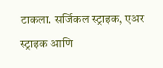टाकला. सर्जिकल स्ट्राइक, एअर स्ट्राइक आणि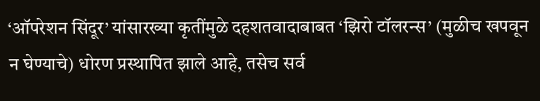‘ऑपरेशन सिंदूर’ यांसारख्या कृतींमुळे दहशतवादाबाबत ‘झिरो टॉलरन्स’ (मुळीच खपवून न घेण्याचे) धोरण प्रस्थापित झाले आहे, तसेच सर्व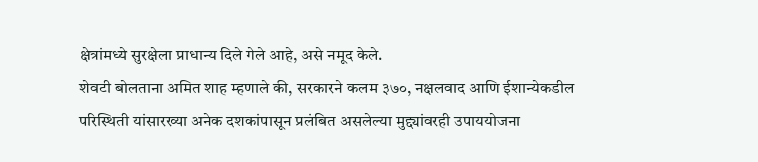क्षेत्रांमध्ये सुरक्षेला प्राधान्य दिले गेले आहे, असे नमूद केले.
शेवटी बोलताना अमित शाह म्हणाले की, सरकारने कलम ३७०, नक्षलवाद आणि ईशान्येकडील परिस्थिती यांसारख्या अनेक दशकांपासून प्रलंबित असलेल्या मुद्द्यांवरही उपाययोजना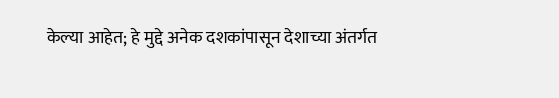केल्या आहेत; हे मुद्दे अनेक दशकांपासून देशाच्या अंतर्गत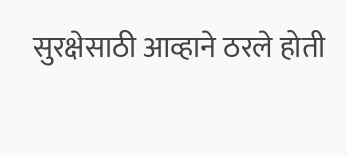सुरक्षेसाठी आव्हाने ठरले होती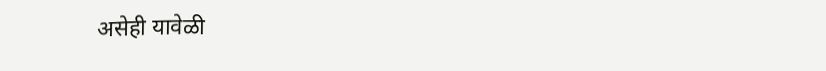असेही यावेळी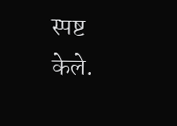स्पष्ट केले.